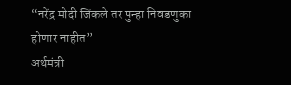“नरेंद्र मोदी जिंकले तर पुन्हा निवडणुका होणार नाहीत”
अर्थमंत्री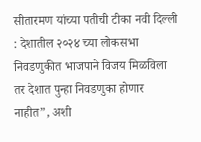सीतारमण यांच्या पतीची टीका नवी दिल्ली : देशातील २०२४ च्या लोकसभा निवडणुकीत भाजपाने विजय मिळविला तर देशात पुन्हा निवडणुका होणार नाहीत”, अशी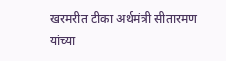खरमरीत टीका अर्थमंत्री सीतारमण यांच्या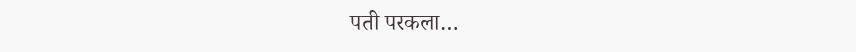पती परकला…